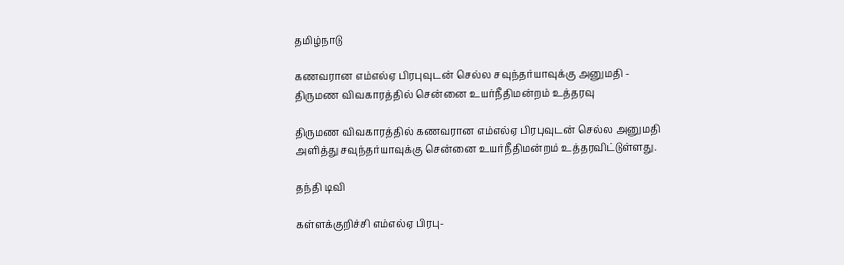தமிழ்நாடு

கணவரான எம்எல்ஏ பிரபுவுடன் செல்ல சவுந்தர்யாவுக்கு அனுமதி - திருமண விவகாரத்தில் சென்னை உயர்நீதிமன்றம் உத்தரவு

திருமண விவகாரத்தில் கணவரான எம்எல்ஏ பிரபுவுடன் செல்ல அனுமதி அளித்து சவுந்தர்யாவுக்கு சென்னை உயர்நீதிமன்றம் உத்தரவிட்டுள்ளது.

தந்தி டிவி

கள்ளக்குறிச்சி எம்எல்ஏ பிரபு-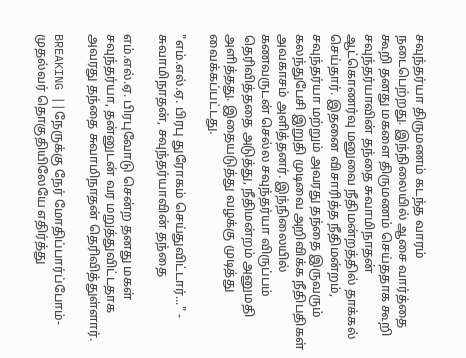சவுந்தர்யா திருமணம் கடந்த வாரம் நடைபெற்றது. இந்நிலையில் ஆசை வார்த்தை கூறி தனது மகளை திருமணம் செய்ததாக கூறி சவுந்தர்யாவின் தந்தை சுவாமிநாதன் ஆட்கொணர்வு மனுவை நீதிமன்றத்தில் தாக்கல் செய்தார். இதனை விசாரித்த நீதிமன்றம், சவுந்தர்யா மற்றும் அவரது தந்தை இருவரும் கலந்துபேசி இறுதி முடிவை அறிவிக்க நீதிபதிகள் அவகாசம் அளித்தனர். இந்நிலையில் கணவருடன் செல்ல சவுந்தர்யா விருப்பம் தெரிவித்ததை அடுத்து, நீதிமன்றம் அனுமதி அளித்தது. இதையடுத்து வழக்கு முடித்து வைக்கப்பட்டது.

"எம்.எல்.ஏ. பிரபு துரோகம் செய்துவிட்டார்..." - சுவாமிநாதன், சவுந்தர்யாவின் தந்தை

எம்.எல்.ஏ. பிரபுவோடு சென்ற தனது மகள் சவுந்தர்யா, தன்னுடன் வர மறுத்துவிட்டதாக அவரது தந்தை சுவாமிநாதன் தெரிவித்துள்ளார்.

BREAKING ||நேருக்கு நேர் மோதிப்பார்ப்போம்-முதல்வர் தொகுதியிலேயே எதிர்த்து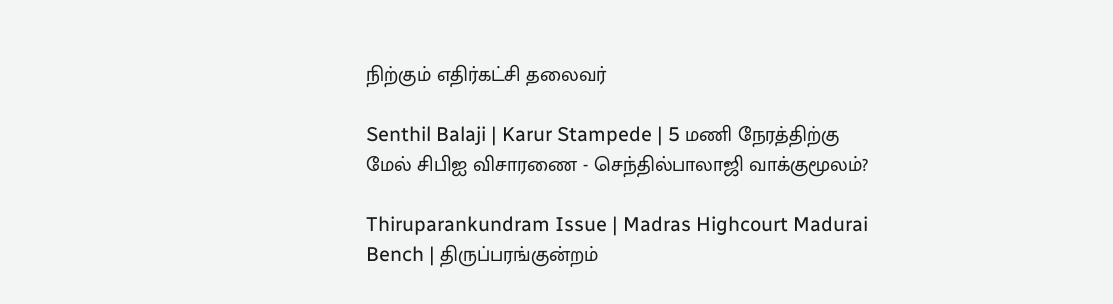நிற்கும் எதிர்கட்சி தலைவர்

Senthil Balaji | Karur Stampede | 5 மணி நேரத்திற்கு மேல் சிபிஐ விசாரணை - செந்தில்பாலாஜி வாக்குமூலம்?

Thiruparankundram Issue | Madras Highcourt Madurai Bench | திருப்பரங்குன்றம்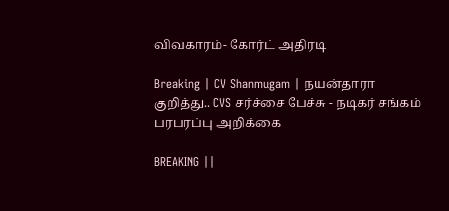விவகாரம்- கோர்ட் அதிரடி

Breaking | CV Shanmugam | நயன்தாரா குறித்து.. CVS சர்ச்சை பேச்சு - நடிகர் சங்கம் பரபரப்பு அறிக்கை

BREAKING ||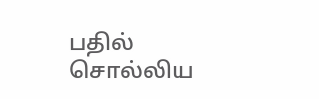பதில் சொல்லிய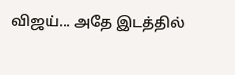விஜய்... அதே இடத்தில்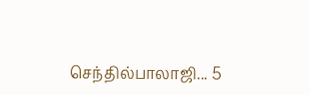செந்தில்பாலாஜி... 5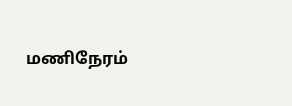மணிநேரம்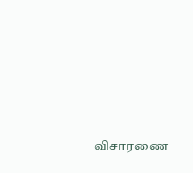விசாரணை